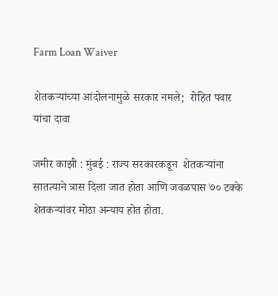Farm Loan Waiver

शेतकऱ्यांच्या आंदोलनामुळे सरकार नमले;  रोहित पवार यांचा दावा

जमीर काझी : मुंबई : राज्य सरकारकडून  शेतकऱ्यांना सातत्याने त्रास दिला जात होता आणि जवळपास ७० टक्के शेतकऱ्यांवर मोठा अन्याय होत होता.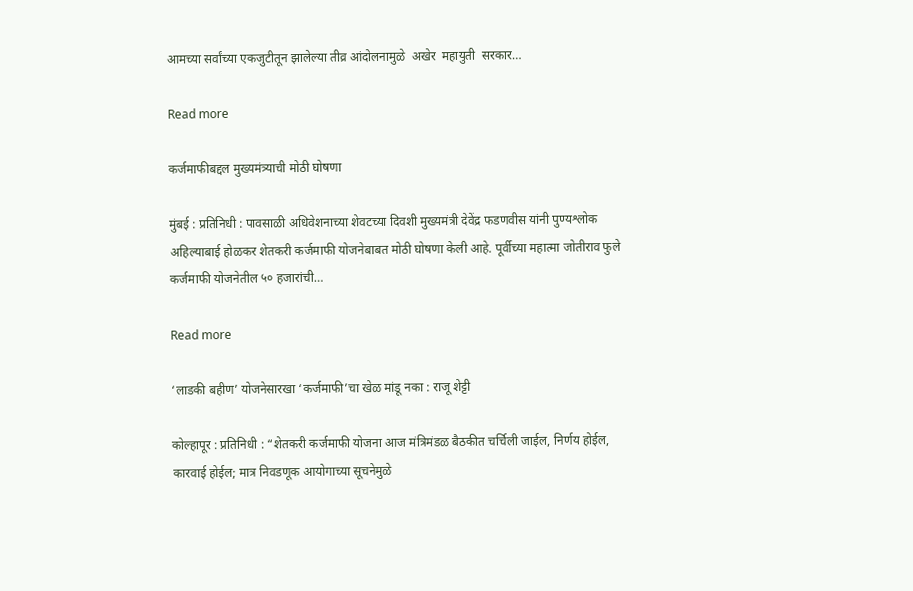आमच्या सर्वांच्या एकजुटीतून झालेल्या तीव्र आंदोलनामुळे  अखेर  महायुती  सरकार…

Read more

कर्जमाफीबद्दल मुख्यमंत्र्याची मोठी घोषणा

मुंबई : प्रतिनिधी : पावसाळी अधिवेशनाच्या शेवटच्या दिवशी मुख्यमंत्री देवेंद्र फडणवीस यांनी पुण्यश्लोक अहिल्याबाई होळकर शेतकरी कर्जमाफी योजनेबाबत मोठी घोषणा केली आहे. पूर्वीच्या महात्मा जोतीराव फुले कर्जमाफी योजनेतील ५० हजारांची…

Read more

‘लाडकी बहीण’ योजनेसारखा ‘कर्जमाफी’चा खेळ मांडू नका : राजू शेट्टी

कोल्हापूर : प्रतिनिधी : “शेतकरी कर्जमाफी योजना आज मंत्रिमंडळ बैठकीत चर्चिली जाईल, निर्णय होईल, कारवाई होईल; मात्र निवडणूक आयोगाच्या सूचनेमुळे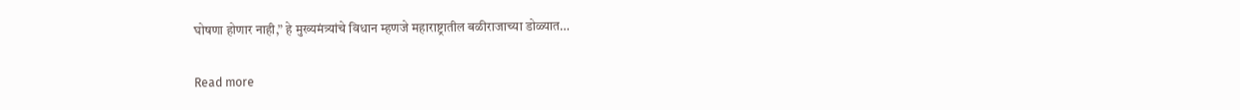घोषणा होणार नाही,” हे मुख्यमंत्र्यांचे विधान म्हणजे महाराष्ट्रातील बळीराजाच्या डोळ्यात…

Read more